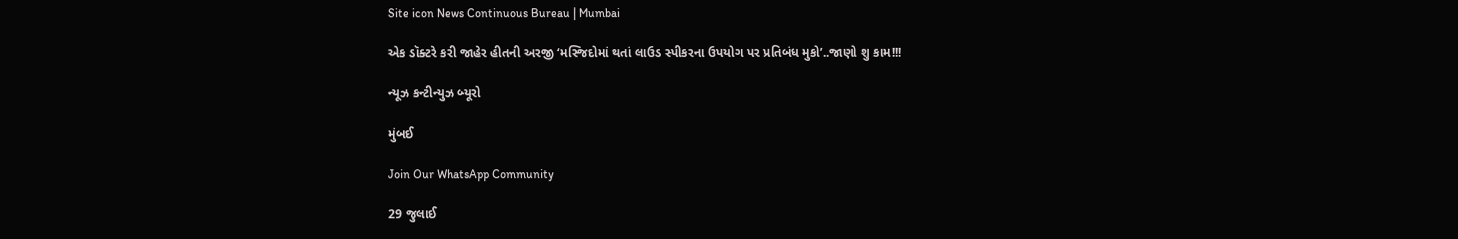Site icon News Continuous Bureau | Mumbai

એક ડૉક્ટરે કરી જાહેર હીતની અરજી ‘મસ્જિદોમાં થતાં લાઉડ સ્પીકરના ઉપયોગ પર પ્રતિબંધ મુકો’..જાણો શુ કામ!!!

ન્યૂઝ કન્ટીન્યુઝ બ્યૂરો

મુંબઈ

Join Our WhatsApp Community

29 જુલાઈ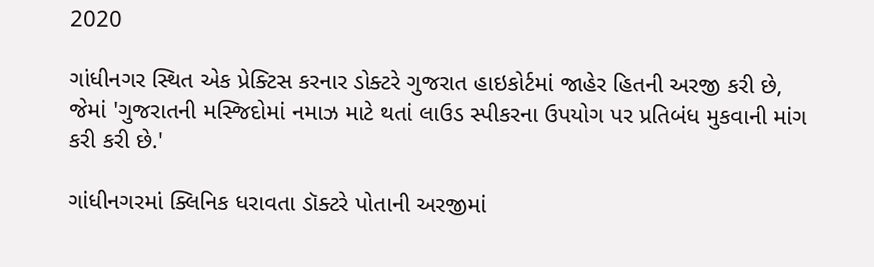2020

ગાંધીનગર સ્થિત એક પ્રેક્ટિસ કરનાર ડોક્ટરે ગુજરાત હાઇકોર્ટમાં જાહેર હિતની અરજી કરી છે, જેમાં 'ગુજરાતની મસ્જિદોમાં નમાઝ માટે થતાં લાઉડ સ્પીકરના ઉપયોગ પર પ્રતિબંધ મુકવાની માંગ કરી કરી છે.'

ગાંધીનગરમાં ક્લિનિક ધરાવતા ડૉક્ટરે પોતાની અરજીમાં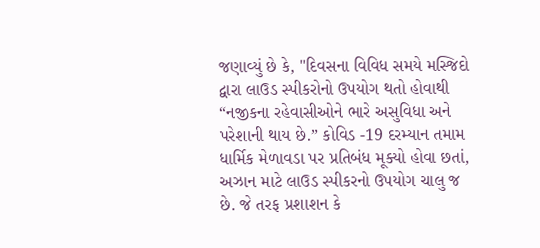જણાવ્યું છે કે, "દિવસના વિવિધ સમયે મસ્જિદો દ્વારા લાઉડ સ્પીકરોનો ઉપયોગ થતો હોવાથી  “નજીકના રહેવાસીઓને ભારે અસુવિધા અને પરેશાની થાય છે.” કોવિડ -19 દરમ્યાન તમામ ધાર્મિક મેળાવડા પર પ્રતિબંધ મૂક્યો હોવા છતાં, અઝાન માટે લાઉડ સ્પીકરનો ઉપયોગ ચાલુ જ છે. જે તરફ પ્રશાશન કે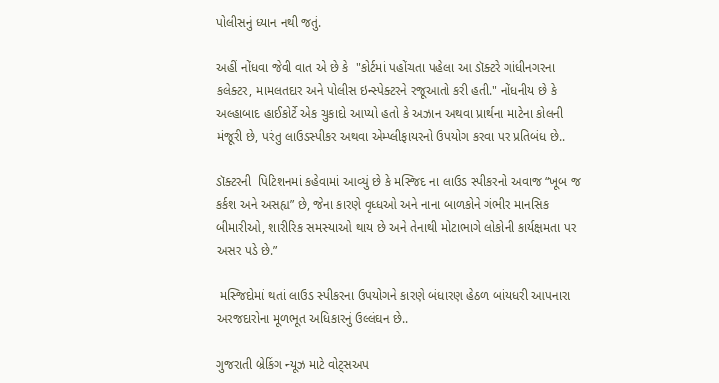પોલીસનું ધ્યાન નથી જતું.

અહીં નોંધવા જેવી વાત એ છે કે  "કોર્ટમાં પહોંચતા પહેલા આ ડૉક્ટરે ગાંધીનગરના કલેક્ટર, મામલતદાર અને પોલીસ ઇન્સ્પેક્ટરને રજૂઆતો કરી હતી." નોંધનીય છે કે અલ્હાબાદ હાઈકોર્ટે એક ચુકાદો આપ્યો હતો કે અઝાન અથવા પ્રાર્થના માટેના કોલની મંજૂરી છે, પરંતુ લાઉડસ્પીકર અથવા એમ્પ્લીફાયરનો ઉપયોગ કરવા પર પ્રતિબંધ છે..

ડૉક્ટરની  પિટિશનમાં કહેવામાં આવ્યું છે કે મસ્જિદ ના લાઉડ સ્પીકરનો અવાજ “ખૂબ જ કર્કશ અને અસહ્ય” છે, જેના કારણે વૃધ્ધઓ અને નાના બાળકોને ગંભીર માનસિક બીમારીઓ, શારીરિક સમસ્યાઓ થાય છે અને તેનાથી મોટાભાગે લોકોની કાર્યક્ષમતા પર અસર પડે છે.”

 મસ્જિદોમાં થતાં લાઉડ સ્પીકરના ઉપયોગને કારણે બંધારણ હેઠળ બાંયધરી આપનારા અરજદારોના મૂળભૂત અધિકારનું ઉલ્લંઘન છે..

ગુજરાતી બ્રેકિંગ ન્યૂઝ માટે વોટ્સઅપ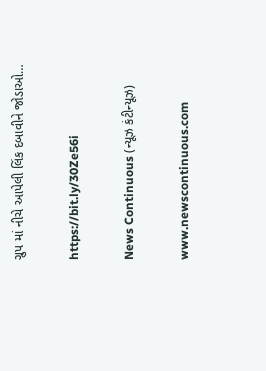ગ્રુપ માં નીચે આપેલી લિંક દબાવીને જોડાઓ…

https://bit.ly/30Ze56i

News Continuous (ન્યૂઝ કંટીન્યૂઝ)

www.newscontinuous.com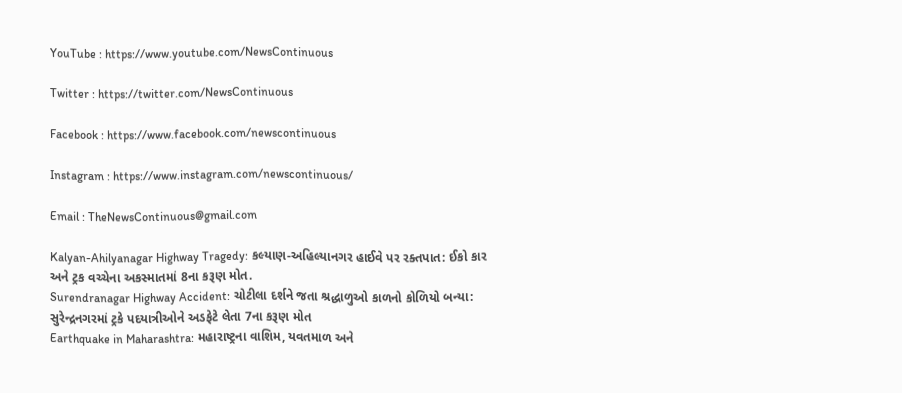YouTube : https://www.youtube.com/NewsContinuous

Twitter : https://twitter.com/NewsContinuous

Facebook : https://www.facebook.com/newscontinuous

Instagram : https://www.instagram.com/newscontinuous/

Email : TheNewsContinuous@gmail.com

Kalyan-Ahilyanagar Highway Tragedy: કલ્યાણ-અહિલ્યાનગર હાઈવે પર રક્તપાત: ઈકો કાર અને ટ્રક વચ્ચેના અકસ્માતમાં 8ના કરૂણ મોત.
Surendranagar Highway Accident: ચોટીલા દર્શને જતા શ્રદ્ધાળુઓ કાળનો કોળિયો બન્યા: સુરેન્દ્રનગરમાં ટ્રકે પદયાત્રીઓને અડફેટે લેતા 7ના કરૂણ મોત
Earthquake in Maharashtra: મહારાષ્ટ્રના વાશિમ, યવતમાળ અને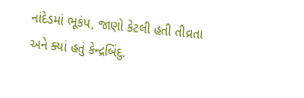નાંદેડમાં ભૂકંપ, જાણો કેટલી હતી તીવ્રતા અને ક્યાં હતું કેન્દ્રબિંદુ.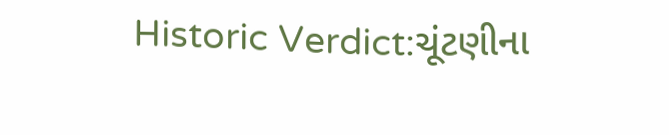Historic Verdict:ચૂંટણીના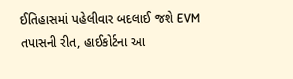ઈતિહાસમાં પહેલીવાર બદલાઈ જશે EVM તપાસની રીત, હાઈકોર્ટના આ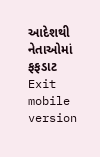આદેશથી નેતાઓમાં ફફડાટ
Exit mobile version